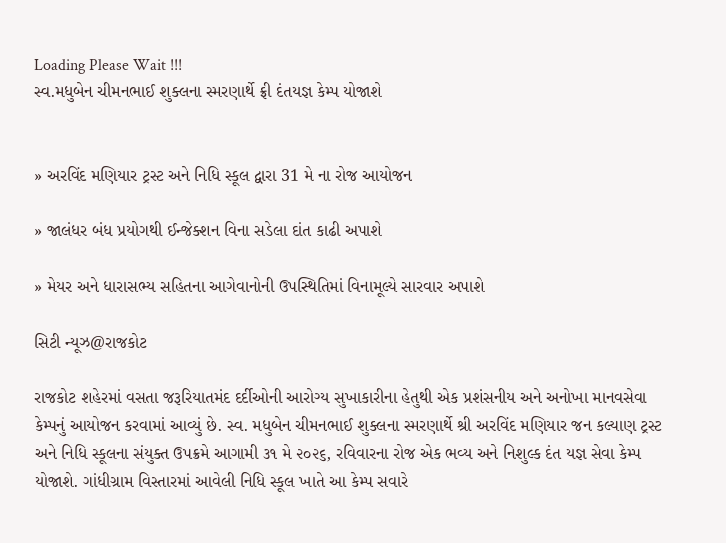Loading Please Wait !!!
સ્વ.મધુબેન ચીમનભાઈ શુક્લના સ્મરણાર્થે ફ્રી દંતયજ્ઞ કેમ્પ યોજાશે


» અરવિંદ મણિયાર ટ્રસ્ટ અને નિધિ સ્કૂલ દ્વારા 31 મે ના રોજ આયોજન

» જાલંધર બંધ પ્રયોગથી ઈન્જેક્શન વિના સડેલા દાંત કાઢી અપાશે

» મેયર અને ધારાસભ્ય સહિતના આગેવાનોની ઉપસ્થિતિમાં વિનામૂલ્યે સારવાર અપાશે

સિટી ન્યૂઝ@રાજકોટ

રાજકોટ શહેરમાં વસતા જરૂરિયાતમંદ દર્દીઓની આરોગ્ય સુખાકારીના હેતુથી એક પ્રશંસનીય અને અનોખા માનવસેવા કેમ્પનું આયોજન કરવામાં આવ્યું છે. સ્વ. મધુબેન ચીમનભાઈ શુક્લના સ્મરણાર્થે શ્રી અરવિંદ મણિયાર જન કલ્યાણ ટ્રસ્ટ અને નિધિ સ્કૂલના સંયુક્ત ઉપક્રમે આગામી ૩૧ મે ૨૦૨૬, રવિવારના રોજ એક ભવ્ય અને નિશુલ્ક દંત યજ્ઞ સેવા કેમ્પ યોજાશે. ગાંધીગ્રામ વિસ્તારમાં આવેલી નિધિ સ્કૂલ ખાતે આ કેમ્પ સવારે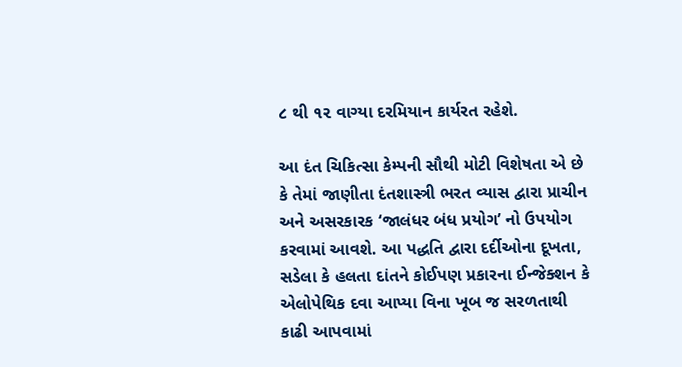૮ થી ૧૨ વાગ્યા દરમિયાન કાર્યરત રહેશે.

આ દંત ચિકિત્સા કેમ્પની સૌથી મોટી વિશેષતા એ છે કે તેમાં જાણીતા દંતશાસ્ત્રી ભરત વ્યાસ દ્વારા પ્રાચીન અને અસરકારક ‘જાલંધર બંધ પ્રયોગ’ નો ઉપયોગ કરવામાં આવશે. આ પદ્ધતિ દ્વારા દર્દીઓના દૂખતા, સડેલા કે હલતા દાંતને કોઈપણ પ્રકારના ઈન્જેક્શન કે એલોપેથિક દવા આપ્યા વિના ખૂબ જ સરળતાથી કાઢી આપવામાં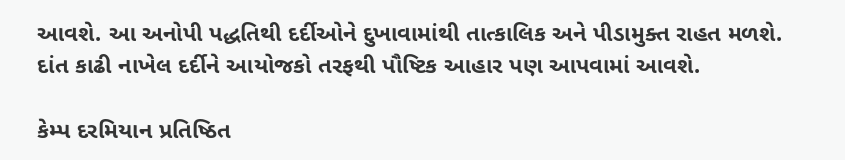આવશે. આ અનોપી પદ્ધતિથી દર્દીઓને દુખાવામાંથી તાત્કાલિક અને પીડામુક્ત રાહત મળશે. દાંત કાઢી નાખેલ દર્દીને આયોજકો તરફથી પૌષ્ટિક આહાર પણ આપવામાં આવશે.

કેમ્પ દરમિયાન પ્રતિષ્ઠિત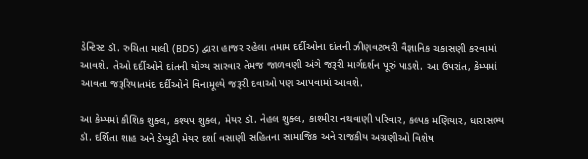ડેન્ટિસ્ટ ડૉ. રુચિતા માલી (BDS) દ્વારા હાજર રહેલા તમામ દર્દીઓના દાંતની ઝીણવટભરી વૈજ્ઞાનિક ચકાસણી કરવામાં આવશે. તેઓ દર્દીઓને દાંતની યોગ્ય સારવાર તેમજ જાળવણી અંગે જરૂરી માર્ગદર્શન પૂરું પાડશે. આ ઉપરાંત, કેમ્પમાં આવતા જરૂરિયાતમંદ દર્દીઓને વિનામૂલ્યે જરૂરી દવાઓ પણ આપવામાં આવશે.

આ કેમ્પમાં કૌશિક શુક્લ, કશ્યપ શુક્લ, મેયર ડૉ. નેહલ શુક્લ, કાશ્મીરા નથવાણી પરિવાર, કલ્પક મણિયાર, ધારાસભ્ય ડૉ. દર્શિતા શાહ અને ડેપ્યુટી મેયર દર્શા વસાણી સહિતના સામાજિક અને રાજકીય અગ્રણીઓ વિશેષ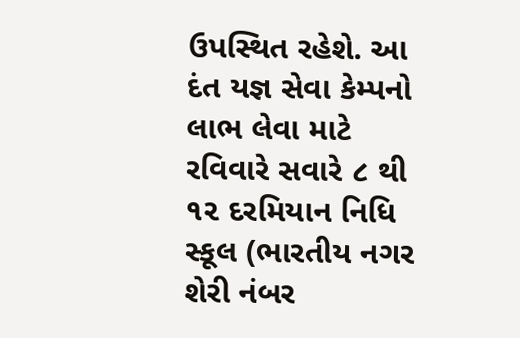ઉપસ્થિત રહેશે. આ દંત યજ્ઞ સેવા કેમ્પનો લાભ લેવા માટે રવિવારે સવારે ૮ થી ૧૨ દરમિયાન નિધિ સ્કૂલ (ભારતીય નગર શેરી નંબર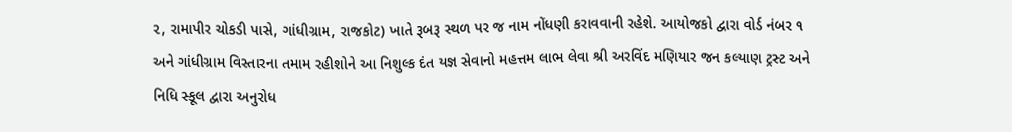૨, રામાપીર ચોકડી પાસે, ગાંધીગ્રામ, રાજકોટ) ખાતે રૂબરૂ સ્થળ પર જ નામ નોંધણી કરાવવાની રહેશે. આયોજકો દ્વારા વોર્ડ નંબર ૧ અને ગાંધીગ્રામ વિસ્તારના તમામ રહીશોને આ નિશુલ્ક દંત યજ્ઞ સેવાનો મહત્તમ લાભ લેવા શ્રી અરવિંદ મણિયાર જન કલ્યાણ ટ્રસ્ટ અને નિધિ સ્કૂલ દ્વારા અનુરોધ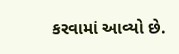કરવામાં આવ્યો છે.